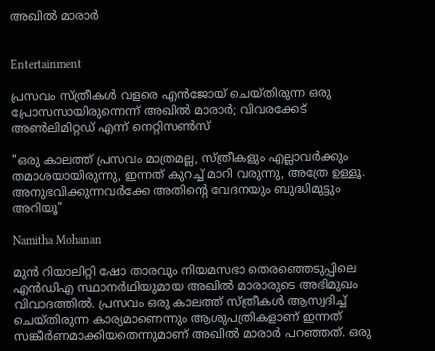അഖിൽ മാരാർ


Entertainment

പ്രസവം സ്ത്രീകൾ വളരെ എൻജോയ് ചെയ്തിരുന്ന ഒരു പ്രോസസായിരുന്നെന്ന് അഖിൽ മാരാർ; വിവരക്കേട് അൺലിമിറ്റഡ് എന്ന് നെറ്റിസൺസ്

"ഒരു കാലത്ത് പ്രസവം മാത്രമല്ല, സ്ത്രീകളും എല്ലാവർക്കും തമാശയായിരുന്നു, ഇന്നത് കുറച്ച് മാറി വരുന്നു, അത്രേ ഉള്ളൂ. അനുഭവിക്കുന്നവർക്കേ അതിന്‍റെ വേദനയും ബുദ്ധിമുട്ടും അറിയൂ"

Namitha Mohanan

മുൻ റിയാലിറ്റി ഷോ താരവും നിയമസഭാ തെരഞ്ഞെടുപ്പിലെ എൻഡിഎ സ്ഥാനർഥിയുമായ അഖിൽ മാരാരുടെ അഭിമുഖം വിവാദത്തിൽ. പ്രസവം ഒരു കാലത്ത് സ്ത്രീകൾ ആസ്വദിച്ച് ചെയ്തിരുന്ന കാര്യമാണെന്നും ആശുപത്രികളാണ് ഇന്നത് സങ്കീർണമാക്കിയതെന്നുമാണ് അഖിൽ മാരാർ പറഞ്ഞത്. ഒരു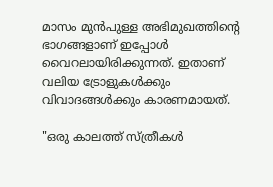മാസം മുൻപുള്ള അഭിമുഖത്തിന്‍റെ ഭാഗങ്ങളാണ് ഇപ്പോൾ വൈറലായിരിക്കുന്നത്. ഇതാണ് വലിയ ട്രോളുകൾക്കും വിവാദങ്ങൾക്കും കാരണമായത്.

"ഒരു കാലത്ത് സ്ത്രീകൾ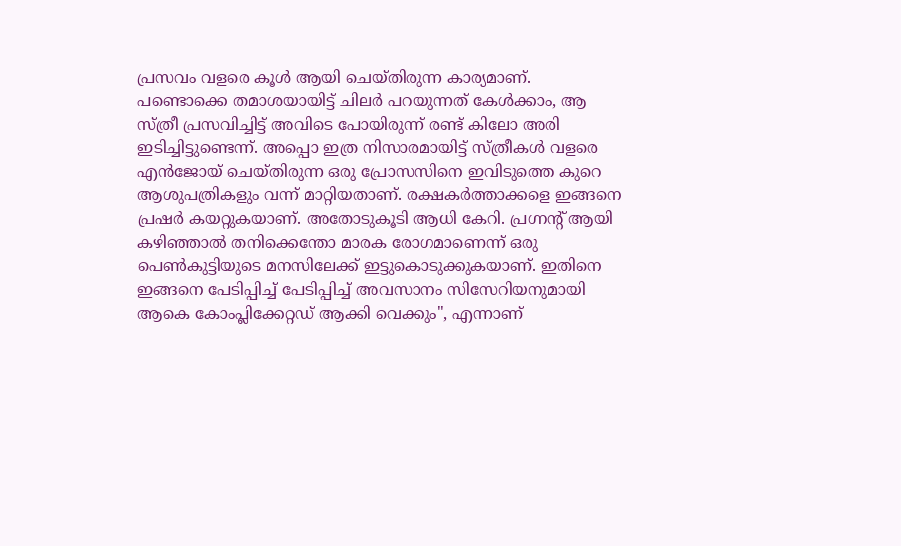പ്രസവം വളരെ കൂൾ ആയി ചെയ്തിരുന്ന കാര്യമാണ്. പണ്ടൊക്കെ തമാശയായിട്ട് ചിലർ പറയുന്നത് കേൾക്കാം, ആ സ്ത്രീ പ്രസവിച്ചിട്ട് അവിടെ പോയിരുന്ന് രണ്ട് കിലോ അരി ഇടിച്ചിട്ടുണ്ടെന്ന്. അപ്പൊ ഇത്ര നിസാരമായിട്ട് സ്ത്രീകൾ വളരെ എൻജോയ് ചെയ്തിരുന്ന ഒരു പ്രോസസിനെ ഇവിടുത്തെ കുറെ ആശുപത്രികളും വന്ന് മാറ്റിയതാണ്. രക്ഷകർത്താക്കളെ ഇങ്ങനെ പ്രഷർ കയറ്റുകയാണ്. അതോടുകൂടി ആധി കേറി. പ്രഗ്നന്‍റ് ആയി കഴിഞ്ഞാൽ തനിക്കെന്തോ മാരക രോഗമാണെന്ന് ഒരു പെൺകുട്ടിയുടെ മനസിലേക്ക് ഇട്ടുകൊടുക്കുകയാണ്. ഇതിനെ ഇങ്ങനെ പേടിപ്പിച്ച് പേടിപ്പിച്ച് അവസാനം സിസേറിയനുമായി ആകെ കോംപ്ലിക്കേറ്റഡ് ആക്കി വെക്കും", എന്നാണ്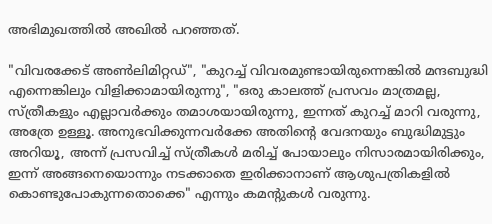അഭിമുഖത്തില്‍ അഖില്‍ പറഞ്ഞത്.

"വിവരക്കേട് അൺലിമിറ്റഡ്", "കുറച്ച് വിവരമുണ്ടായിരുന്നെങ്കിൽ മന്ദബുദ്ധി എന്നെങ്കിലും വിളിക്കാമായിരുന്നു", "ഒരു കാലത്ത് പ്രസവം മാത്രമല്ല, സ്ത്രീകളും എല്ലാവർക്കും തമാശയായിരുന്നു, ഇന്നത് കുറച്ച് മാറി വരുന്നു, അത്രേ ഉള്ളൂ. അനുഭവിക്കുന്നവർക്കേ അതിന്‍റെ വേദനയും ബുദ്ധിമുട്ടും അറിയൂ, അന്ന് പ്രസവിച്ച് സ്ത്രീകൾ മരിച്ച് പോയാലും നിസാരമായിരിക്കും, ഇന്ന് അങ്ങനെയൊന്നും നടക്കാതെ ഇരിക്കാനാണ് ആശുപത്രികളില്‍ കൊണ്ടുപോകുന്നതൊക്കെ" എന്നും കമന്‍റുകൾ വരുന്നു.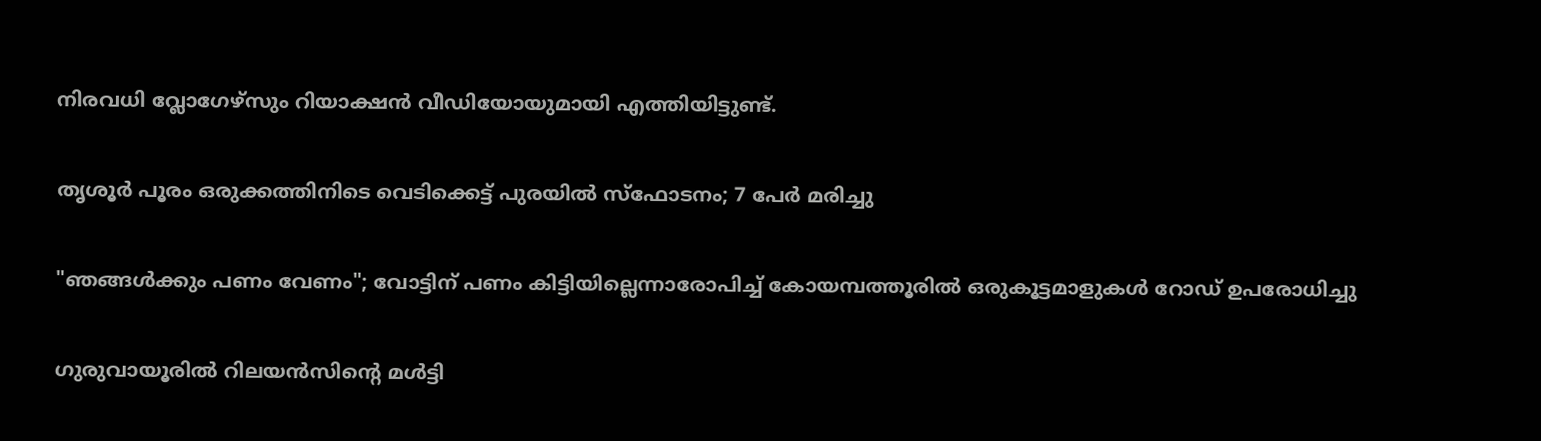നിരവധി വ്ലോഗേഴ്സും റിയാക്ഷൻ വീഡിയോയുമായി എത്തിയിട്ടുണ്ട്.

തൃശൂർ പൂരം ഒരുക്കത്തിനിടെ വെടിക്കെട്ട് പുരയിൽ സ്ഫോടനം; 7 പേർ മരിച്ചു

"ഞങ്ങൾക്കും പണം വേണം"; വോട്ടിന് പണം കിട്ടിയില്ലെന്നാരോപിച്ച് കോയമ്പത്തൂരിൽ ഒരുകൂട്ടമാളുകൾ റോഡ് ഉപരോധിച്ചു

ഗുരുവായൂരിൽ റിലയൻസിന്‍റെ മൾട്ടി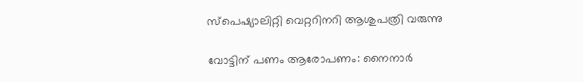സ്പെഷ്യാലിറ്റി വെറ്ററിനറി ആശുപത്രി വരുന്നു

വോട്ടിന് പണം ആരോപണം: നൈനാർ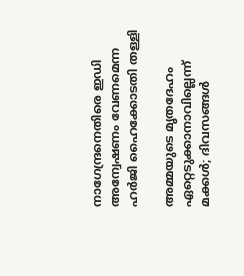നാഗേന്ദ്രനെതിരെ ഇഡി അന്വേഷണം വേണമെന്ന ഹർജി ഹൈക്കോടതി തള്ളി

അമ്മയുടെ മൃതദേഹം ഏറ്റെടുക്കാനാവില്ലെന്ന് മക്കൾ; ദിവസങ്ങൾ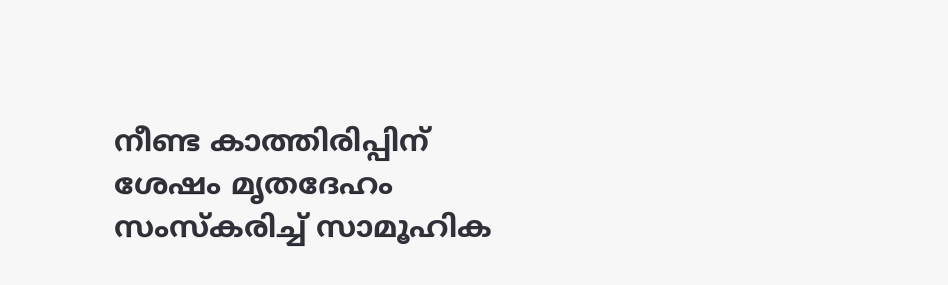നീണ്ട കാത്തിരിപ്പിന് ശേഷം മൃതദേഹം സംസ്കരിച്ച് സാമൂഹിക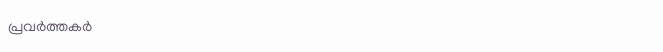പ്രവർത്തകർ